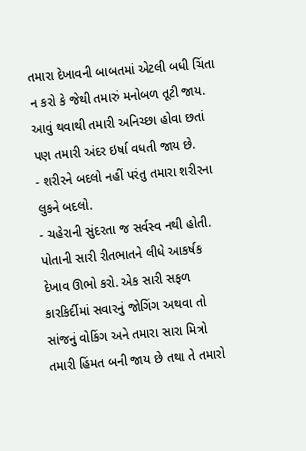તમારા દેખાવની બાબતમાં એટલી બધી ચિંતા ન કરો કે જેથી તમારું મનોબળ તૂટી જાય. આવું થવાથી તમારી અનિચ્છા હોવા છતાં પણ તમારી અંદર ઇર્ષા વધતી જાય છે.
- શરીરને બદલો નહીં પરંતુ તમારા શરીરના લુકને બદલો.
- ચહેરાની સુંદરતા જ સર્વસ્વ નથી હોતી. પોતાની સારી રીતભાતને લીધે આકર્ષક દેખાવ ઊભો કરો. એક સારી સફળ કારકિર્દીમાં સવારનું જોગિંગ અથવા તો સાંજનું વોકિંગ અને તમારા સારા મિત્રો તમારી હિંમત બની જાય છે તથા તે તમારો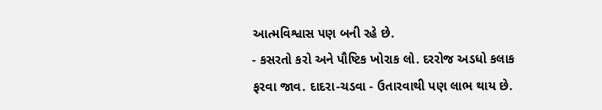આત્મવિશ્વાસ પણ બની રહે છે.
- કસરતો કરો અને પૌષ્ટિક ખોરાક લો. દરરોજ અડધો કલાક ફરવા જાવ. દાદરા-ચડવા - ઉતારવાથી પણ લાભ થાય છે.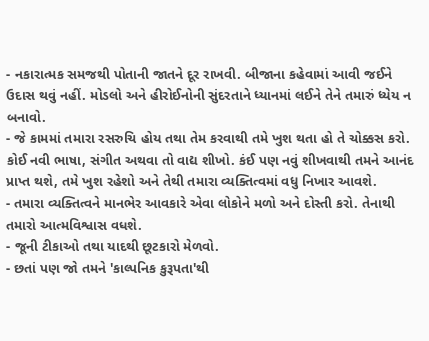- નકારાત્મક સમજથી પોતાની જાતને દૂર રાખવી. બીજાના કહેવામાં આવી જઈને ઉદાસ થવું નહીં. મોડલો અને હીરોઈનોની સુંદરતાને ધ્યાનમાં લઈને તેને તમારું ધ્યેય ન બનાવો.
- જે કામમાં તમારા રસરુચિ હોય તથા તેમ કરવાથી તમે ખુશ થતા હો તે ચોક્કસ કરો. કોઈ નવી ભાષા, સંગીત અથવા તો વાદ્ય શીખો. કંઈ પણ નવું શીખવાથી તમને આનંદ પ્રાપ્ત થશે, તમે ખુશ રહેશો અને તેથી તમારા વ્યક્તિત્વમાં વધુ નિખાર આવશે.
- તમારા વ્યક્તિત્વને માનભેર આવકારે એવા લોકોને મળો અને દોસ્તી કરો. તેનાથી તમારો આત્મવિશ્વાસ વધશે.
- જૂની ટીકાઓ તથા યાદથી છૂટકારો મેળવો.
- છતાં પણ જો તમને 'કાલ્પનિક કુરૂપતા'થી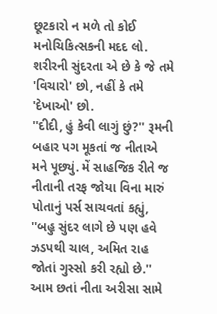છૂટકારો ન મળે તો કોઈ મનોચિકિત્સકની મદદ લો. શરીરની સુંદરતા એ છે કે જે તમે 'વિચારો' છો, નહીં કે તમે 'દેખાઓ' છો.
''દીદી, હું કેવી લાગું છું?'' રૂમની બહાર પગ મૂકતાં જ નીતાએ મને પૂછ્યું. મેં સાહજિક રીતે જ નીતાની તરફ જોયા વિના મારું પોતાનું પર્સ સાચવતાં કહ્યું, ''બહુ સુંદર લાગે છે પણ હવે ઝડપથી ચાલ, અમિત રાહ જોતાં ગુસ્સો કરી રહ્યો છે.'' આમ છતાં નીતા અરીસા સામે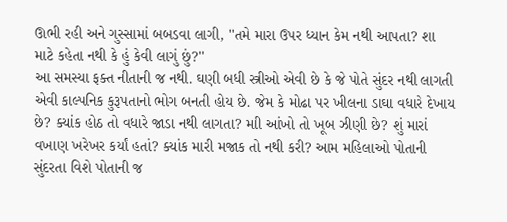ઊભી રહી અને ગુસ્સામાં બબડવા લાગી, ''તમે મારા ઉપર ધ્યાન કેમ નથી આપતા? શા માટે કહેતા નથી કે હું કેવી લાગું છું?''
આ સમસ્યા ફક્ત નીતાની જ નથી. ઘણી બધી સ્ત્રીઓ એવી છે કે જે પોતે સુંદર નથી લાગતી એવી કાલ્પનિક કુરૂપતાનો ભોગ બનતી હોય છે. જેમ કે મોઢા પર ખીલના ડાઘા વધારે દેખાય છે? ક્યાંક હોઠ તો વધારે જાડા નથી લાગતા? માી આંખો તો ખૂબ ઝીણી છે? શું મારાં વખાણ ખરેખર કર્યાં હતાં? ક્યાંક મારી મજાક તો નથી કરી? આમ મહિલાઓ પોતાની સુંદરતા વિશે પોતાની જ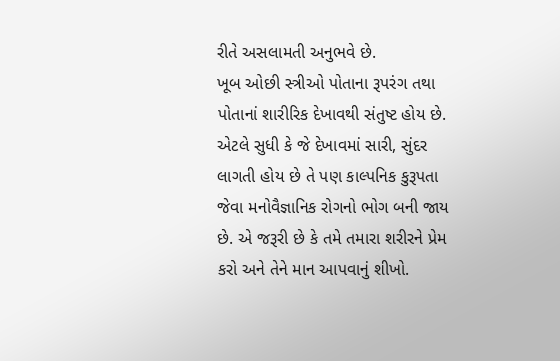રીતે અસલામતી અનુભવે છે.
ખૂબ ઓછી સ્ત્રીઓ પોતાના રૂપરંગ તથા પોતાનાં શારીરિક દેખાવથી સંતુષ્ટ હોય છે. એટલે સુધી કે જે દેખાવમાં સારી, સુંદર લાગતી હોય છે તે પણ કાલ્પનિક કુરૂપતા જેવા મનોવૈજ્ઞાનિક રોગનો ભોગ બની જાય છે. એ જરૂરી છે કે તમે તમારા શરીરને પ્રેમ કરો અને તેને માન આપવાનું શીખો.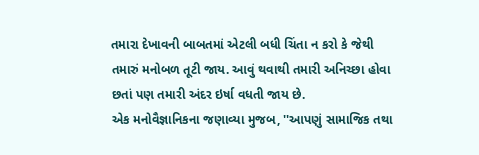તમારા દેખાવની બાબતમાં એટલી બધી ચિંતા ન કરો કે જેથી તમારું મનોબળ તૂટી જાય. આવું થવાથી તમારી અનિચ્છા હોવા છતાં પણ તમારી અંદર ઇર્ષા વધતી જાય છે.
એક મનોવૈજ્ઞાનિકના જણાવ્યા મુજબ, ''આપણું સામાજિક તથા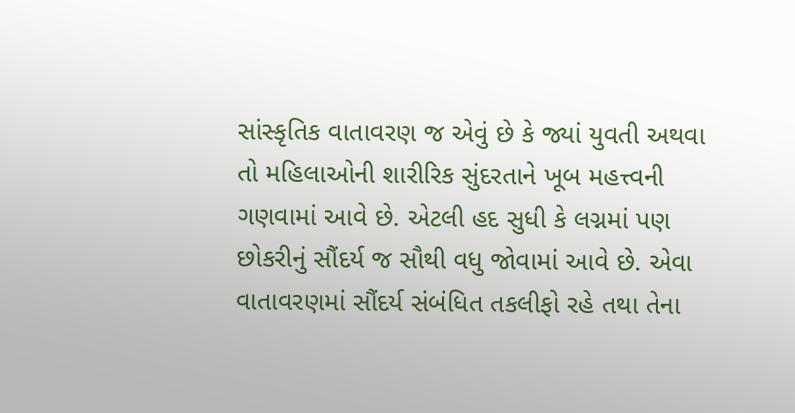સાંસ્કૃતિક વાતાવરણ જ એવું છે કે જ્યાં યુવતી અથવા તો મહિલાઓની શારીરિક સુંદરતાને ખૂબ મહત્ત્વની ગણવામાં આવે છે. એટલી હદ સુધી કે લગ્નમાં પણ છોકરીનું સૌંદર્ય જ સૌથી વધુ જોવામાં આવે છે. એવા વાતાવરણમાં સૌંદર્ય સંબંધિત તકલીફો રહે તથા તેના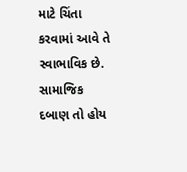માટે ચિંતા કરવામાં આવે તે સ્વાભાવિક છે.
સામાજિક દબાણ તો હોય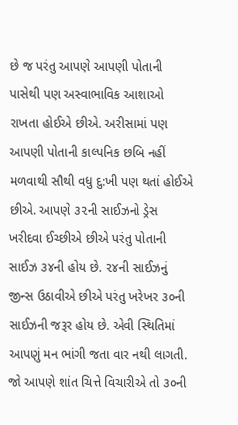છે જ પરંતુ આપણે આપણી પોતાની પાસેથી પણ અસ્વાભાવિક આશાઓ રાખતા હોઈએ છીએ. અરીસામાં પણ આપણી પોતાની કાલ્પનિક છબિ નહીં મળવાથી સૌથી વધુ દુ:ખી પણ થતાં હોઈએ છીએ. આપણે ૩૨ની સાઈઝનો ડ્રેસ ખરીદવા ઈચ્છીએ છીએ પરંતુ પોતાની સાઈઝ ૩૪ની હોય છે. ૨૪ની સાઈઝનું જીન્સ ઉઠાવીએ છીએ પરંતુ ખરેખર ૩૦ની સાઈઝની જરૂર હોય છે. એવી સ્થિતિમાં આપણું મન ભાંગી જતા વાર નથી લાગતી. જો આપણે શાંત ચિત્તે વિચારીએ તો ૩૦ની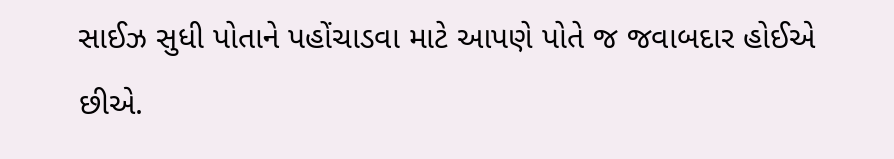સાઈઝ સુધી પોતાને પહોંચાડવા માટે આપણે પોતે જ જવાબદાર હોઈએ છીએ.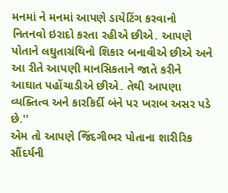મનમાં ને મનમાં આપણે ડાયેટિંગ કરવાનો નિતનવો ઇરાદો કરતા રહીએ છીએ. આપણે પોતાને લઘુતાગ્રંથિનો શિકાર બનાવીએ છીએ અને આ રીતે આપણી માનસિકતાને જાતે કરીને આઘાત પહોંચાડીએ છીએ. તેથી આપણા વ્યક્તિત્વ અને કારકિર્દી બંને પર ખરાબ અસર પડે છે.''
એમ તો આપણે જિંદગીભર પોતાના શારીરિક સૌંદર્યની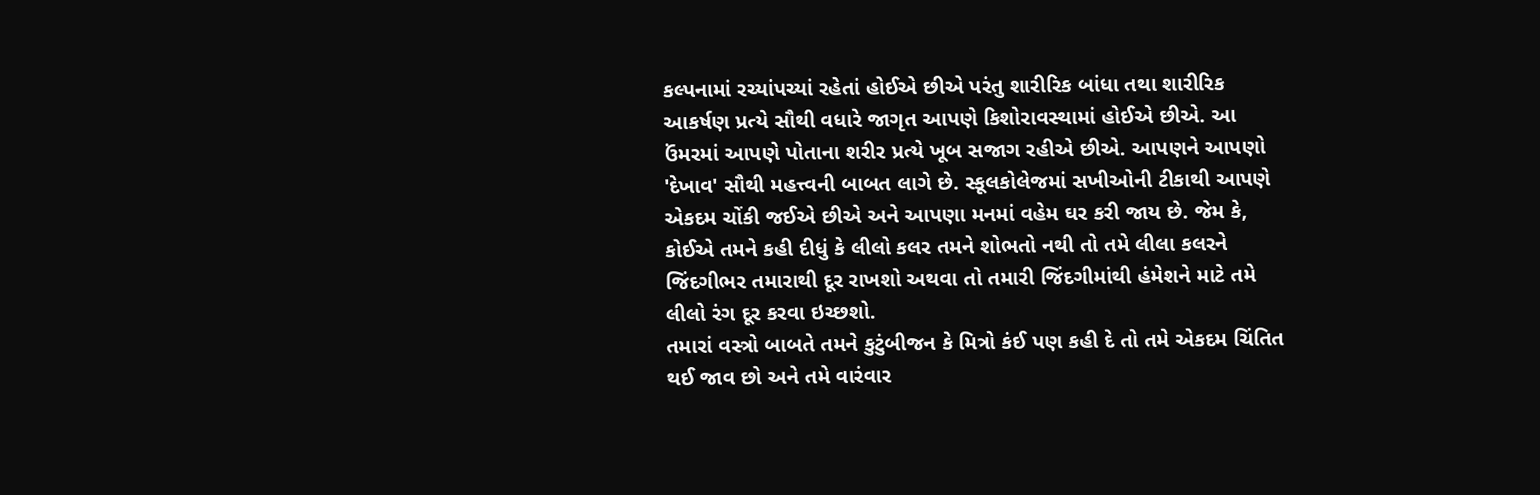કલ્પનામાં રચ્યાંપચ્યાં રહેતાં હોઈએ છીએ પરંતુ શારીરિક બાંધા તથા શારીરિક આકર્ષણ પ્રત્યે સૌથી વધારે જાગૃત આપણે કિશોરાવસ્થામાં હોઈએ છીએ. આ ઉંમરમાં આપણે પોતાના શરીર પ્રત્યે ખૂબ સજાગ રહીએ છીએ. આપણને આપણો 'દેખાવ' સૌથી મહત્ત્વની બાબત લાગે છે. સ્કૂલકોલેજમાં સખીઓની ટીકાથી આપણે એકદમ ચોંકી જઈએ છીએ અને આપણા મનમાં વહેમ ઘર કરી જાય છે. જેમ કે, કોઈએ તમને કહી દીધું કે લીલો કલર તમને શોભતો નથી તો તમે લીલા કલરને જિંદગીભર તમારાથી દૂર રાખશો અથવા તો તમારી જિંદગીમાંથી હંમેશને માટે તમે લીલો રંગ દૂર કરવા ઇચ્છશો.
તમારાં વસ્ત્રો બાબતે તમને કુટુંબીજન કે મિત્રો કંઈ પણ કહી દે તો તમે એકદમ ચિંતિત થઈ જાવ છો અને તમે વારંવાર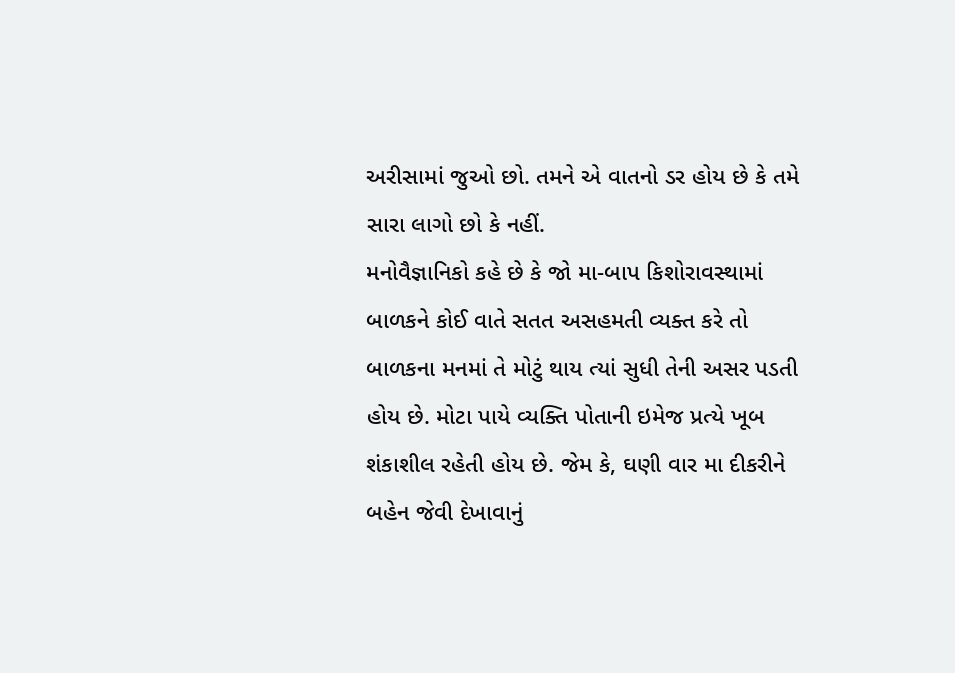અરીસામાં જુઓ છો. તમને એ વાતનો ડર હોય છે કે તમે સારા લાગો છો કે નહીં.
મનોવૈજ્ઞાનિકો કહે છે કે જો મા-બાપ કિશોરાવસ્થામાં બાળકને કોઈ વાતે સતત અસહમતી વ્યક્ત કરે તો બાળકના મનમાં તે મોટું થાય ત્યાં સુધી તેની અસર પડતી હોય છે. મોટા પાયે વ્યક્તિ પોતાની ઇમેજ પ્રત્યે ખૂબ શંકાશીલ રહેતી હોય છે. જેમ કે, ઘણી વાર મા દીકરીને બહેન જેવી દેખાવાનું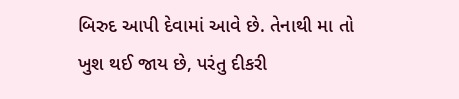બિરુદ આપી દેવામાં આવે છે. તેનાથી મા તો ખુશ થઈ જાય છે, પરંતુ દીકરી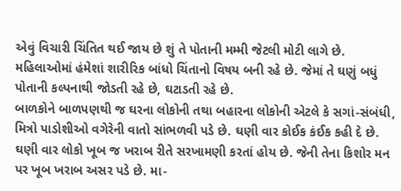એવું વિચારી ચિંતિત થઈ જાય છે શું તે પોતાની મમ્મી જેટલી મોટી લાગે છે. મહિલાઓમાં હંમેશાં શારીરિક બાંધો ચિંતાનો વિષય બની રહે છે. જેમાં તે ઘણું બધું પોતાની કલ્પનાથી જોડતી રહે છે, ઘટાડતી રહે છે.
બાળકોને બાળપણથી જ ઘરના લોકોની તથા બહારના લોકોની એટલે કે સગાં-સંબંધી, મિત્રો પાડોશીઓ વગેરેની વાતો સાંભળવી પડે છે. ઘણી વાર કોઈક કંઈક કહી દે છે. ઘણી વાર લોકો ખૂબ જ ખરાબ રીતે સરખામણી કરતાં હોય છે. જેની તેના કિશોર મન પર ખૂબ ખરાબ અસર પડે છે. મા-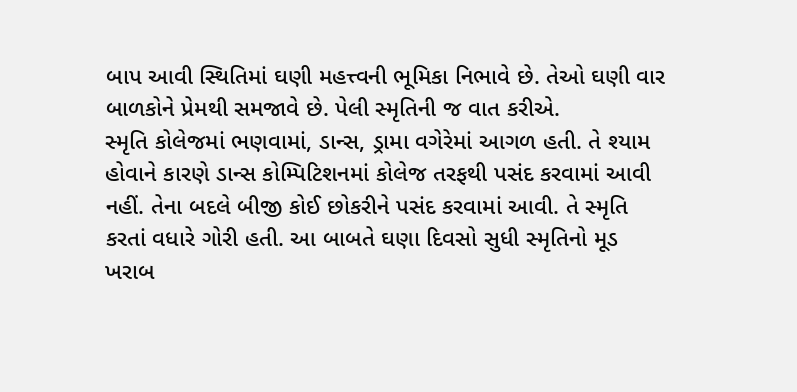બાપ આવી સ્થિતિમાં ઘણી મહત્ત્વની ભૂમિકા નિભાવે છે. તેઓ ઘણી વાર બાળકોને પ્રેમથી સમજાવે છે. પેલી સ્મૃતિની જ વાત કરીએ.
સ્મૃતિ કોલેજમાં ભણવામાં, ડાન્સ, ડ્રામા વગેરેમાં આગળ હતી. તે શ્યામ હોવાને કારણે ડાન્સ કોમ્પિટિશનમાં કોલેજ તરફથી પસંદ કરવામાં આવી નહીં. તેના બદલે બીજી કોઈ છોકરીને પસંદ કરવામાં આવી. તે સ્મૃતિ કરતાં વધારે ગોરી હતી. આ બાબતે ઘણા દિવસો સુધી સ્મૃતિનો મૂડ ખરાબ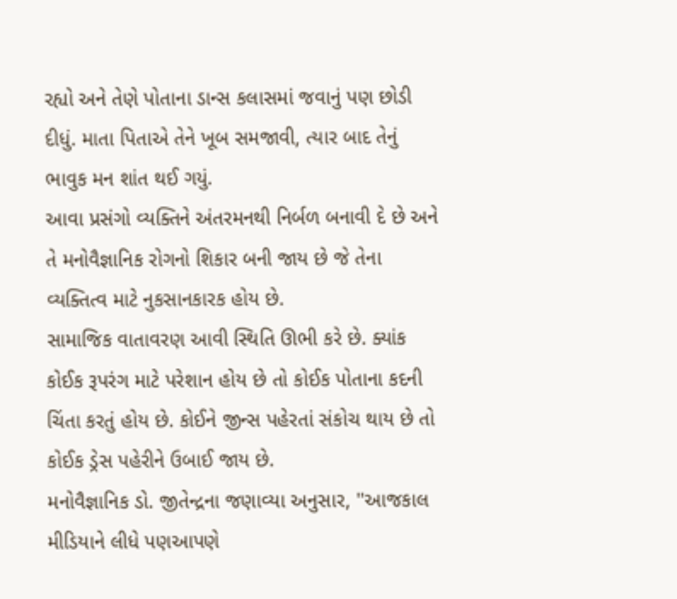રહ્યો અને તેણે પોતાના ડાન્સ કલાસમાં જવાનું પણ છોડી દીધું. માતા પિતાએ તેને ખૂબ સમજાવી, ત્યાર બાદ તેનું ભાવુક મન શાંત થઈ ગયું.
આવા પ્રસંગો વ્યક્તિને અંતરમનથી નિર્બળ બનાવી દે છે અને તે મનોવૈજ્ઞાનિક રોગનો શિકાર બની જાય છે જે તેના વ્યક્તિત્વ માટે નુકસાનકારક હોય છે.
સામાજિક વાતાવરણ આવી સ્થિતિ ઊભી કરે છે. ક્યાંક કોઈક રૂપરંગ માટે પરેશાન હોય છે તો કોઈક પોતાના કદની ચિંતા કરતું હોય છે. કોઈને જીન્સ પહેરતાં સંકોચ થાય છે તો કોઈક ડ્રેસ પહેરીને ઉબાઈ જાય છે.
મનોવૈજ્ઞાનિક ડો. જીતેન્દ્રના જણાવ્યા અનુસાર, ''આજકાલ મીડિયાને લીધે પણઆપણે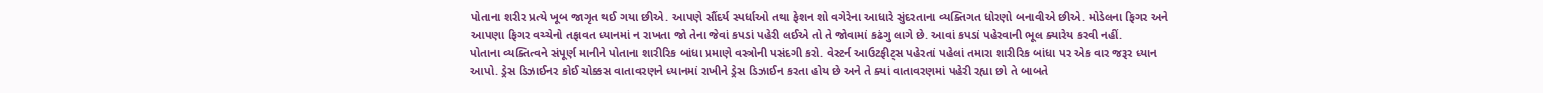પોતાના શરીર પ્રત્યે ખૂબ જાગૃત થઈ ગયા છીએ. આપણે સૌંદર્ય સ્પર્ધાઓ તથા ફેશન શો વગેરેના આધારે સુંદરતાના વ્યક્તિગત ધોરણો બનાવીએ છીએ. મોડેલના ફિગર અને આપણા ફિગર વચ્ચેનો તફાવત ધ્યાનમાં ન રાખતા જો તેના જેવાં કપડાં પહેરી લઈએ તો તે જોવામાં કઢંગુ લાગે છે. આવાં કપડાં પહેરવાની ભૂલ ક્યારેય કરવી નહીં.
પોતાના વ્યક્તિત્વને સંપૂર્ણ માનીને પોતાના શારીરિક બાંધા પ્રમાણે વસ્ત્રોની પસંદગી કરો. વેસ્ટર્ન આઉટફીટ્સ પહેરતાં પહેલાં તમારા શારીરિક બાંધા પર એક વાર જરૂર ધ્યાન આપો. ડ્રેસ ડિઝાઈનર કોઈ ચોક્કસ વાતાવરણને ધ્યાનમાં રાખીને ડ્રેસ ડિઝાઈન કરતા હોય છે અને તે ક્યાં વાતાવરણમાં પહેરી રહ્યા છો તે બાબતે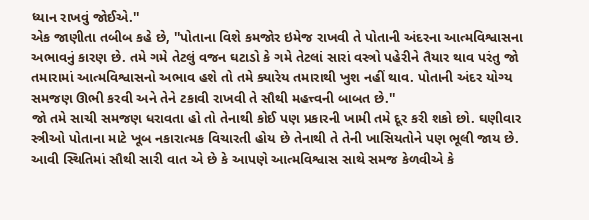ધ્યાન રાખવું જોઈએ.''
એક જાણીતા તબીબ કહે છે, ''પોતાના વિશે કમજોર ઇમેજ રાખવી તે પોતાની અંદરના આત્મવિશ્વાસના અભાવનું કારણ છે. તમે ગમે તેટલું વજન ઘટાડો કે ગમે તેટલાં સારાં વસ્ત્રો પહેરીને તૈયાર થાવ પરંતુ જો તમારામાં આત્મવિશ્વાસનો અભાવ હશે તો તમે ક્યારેય તમારાથી ખુશ નહીં થાવ. પોતાની અંદર યોગ્ય સમજણ ઊભી કરવી અને તેને ટકાવી રાખવી તે સૌથી મહત્ત્વની બાબત છે.''
જો તમે સાચી સમજણ ધરાવતા હો તો તેનાથી કોઈ પણ પ્રકારની ખામી તમે દૂર કરી શકો છો. ઘણીવાર સ્ત્રીઓ પોતાના માટે ખૂબ નકારાત્મક વિચારતી હોય છે તેનાથી તે તેની ખાસિયતોને પણ ભૂલી જાય છે. આવી સ્થિતિમાં સૌથી સારી વાત એ છે કે આપણે આત્મવિશ્વાસ સાથે સમજ કેળવીએ કે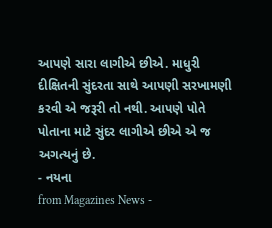આપણે સારા લાગીએ છીએ. માધુરી દીક્ષિતની સુંદરતા સાથે આપણી સરખામણી કરવી એ જરૂરી તો નથી. આપણે પોતે પોતાના માટે સુંદર લાગીએ છીએ એ જ અગત્યનું છે.
- નયના
from Magazines News -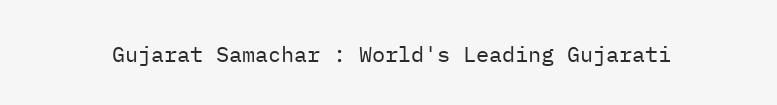Gujarat Samachar : World's Leading Gujarati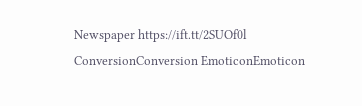Newspaper https://ift.tt/2SUOf0l
ConversionConversion EmoticonEmoticon